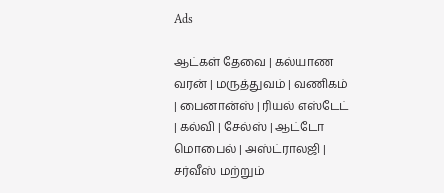Ads

ஆட்கள் தேவை | கல்யாண வரன் | மருத்துவம் | வணிகம் | பைனான்ஸ் | ரியல் எஸ்டேட் | கல்வி | சேல்ஸ் | ஆட்டோ மொபைல் | அஸ்ட்ராலஜி | சர்வீஸ் மற்றும்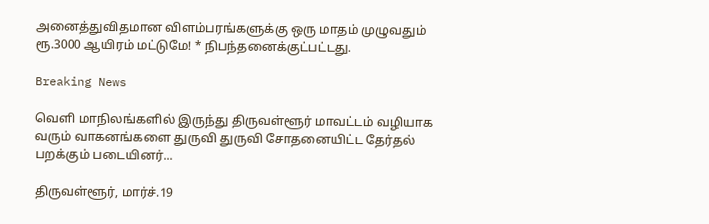அனைத்துவிதமான விளம்பரங்களுக்கு ஒரு மாதம் முழுவதும் ரூ.3000 ஆயிரம் மட்டுமே! * நிபந்தனைக்குட்பட்டது.

Breaking News

வெளி மாநிலங்களில் இருந்து திருவள்ளூர் மாவட்டம் வழியாக வரும் வாகனங்களை துருவி துருவி சோதனையிட்ட தேர்தல் பறக்கும் படையினர்...

திருவள்ளூர், மார்ச்.19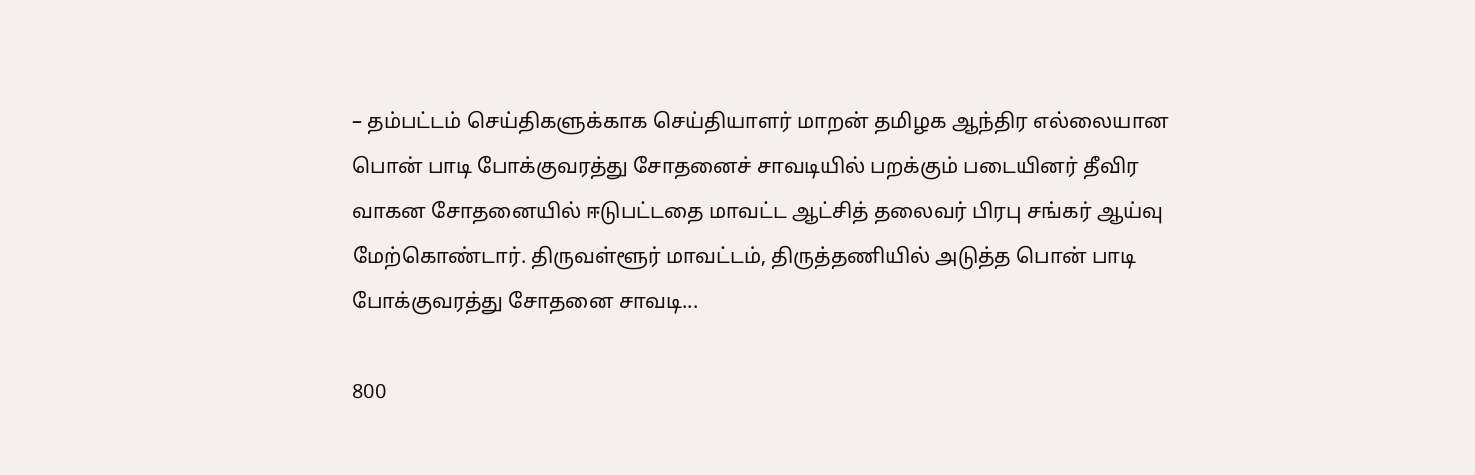– தம்பட்டம் செய்திகளுக்காக செய்தியாளர் மாறன் தமிழக ஆந்திர எல்லையான பொன் பாடி போக்குவரத்து சோதனைச் சாவடியில் பறக்கும் படையினர் தீவிர வாகன சோதனையில் ஈடுபட்டதை மாவட்ட ஆட்சித் தலைவர் பிரபு சங்கர் ஆய்வு மேற்கொண்டார். திருவள்ளூர் மாவட்டம், திருத்தணியில் அடுத்த பொன் பாடி போக்குவரத்து சோதனை சாவடி...

800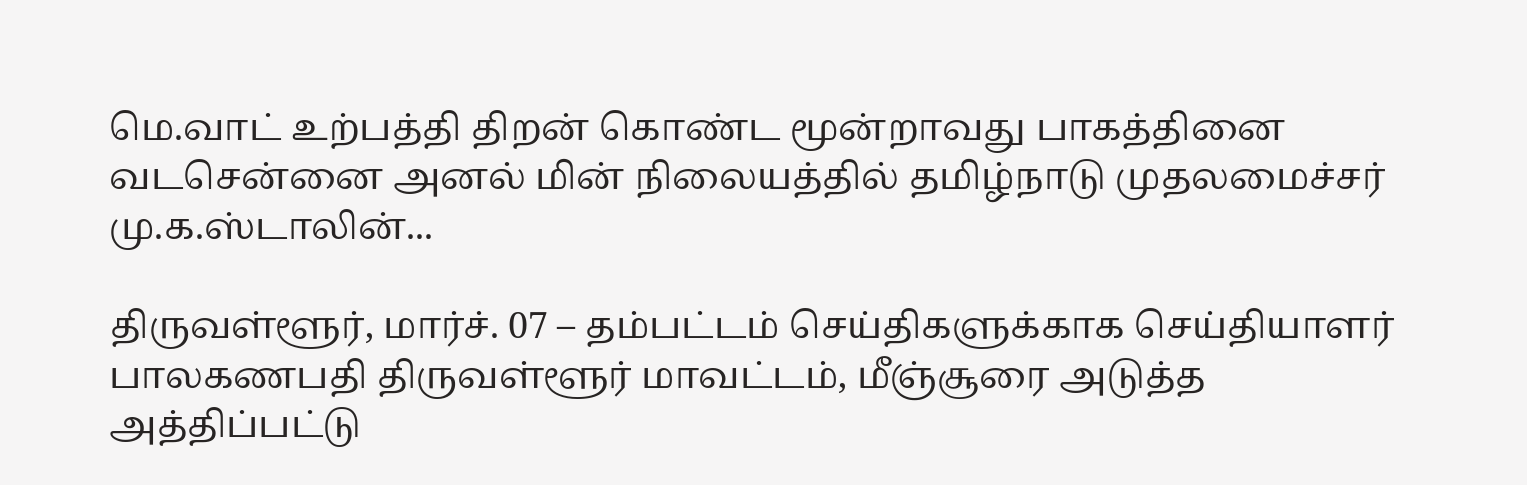மெ.வாட் உற்பத்தி திறன் கொண்ட மூன்றாவது பாகத்தினை வடசென்னை அனல் மின் நிலையத்தில் தமிழ்நாடு முதலமைச்சர் மு.க.ஸ்டாலின்...

திருவள்ளூர், மார்ச். 07 – தம்பட்டம் செய்திகளுக்காக செய்தியாளர் பாலகணபதி திருவள்ளூர் மாவட்டம், மீஞ்சூரை அடுத்த அத்திப்பட்டு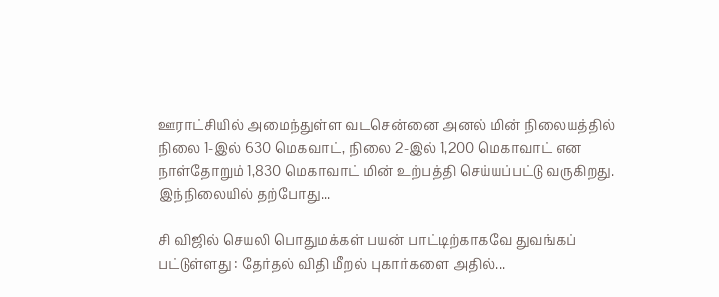ஊராட்சியில் அமைந்துள்ள வடசென்னை அனல் மின் நிலையத்தில் நிலை 1-இல் 630 மெகவாட், நிலை 2-இல் 1,200 மெகாவாட் என நாள்தோறும் 1,830 மெகாவாட் மின் உற்பத்தி செய்யப்பட்டு வருகிறது. இந்நிலையில் தற்போது...

சி விஜில் செயலி பொதுமக்கள் பயன் பாட்டிற்காகவே துவங்கப் பட்டுள்ளது : தேர்தல் விதி மீறல் புகார்களை அதில்...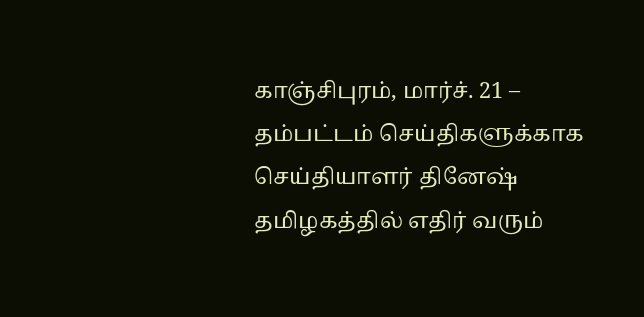காஞ்சிபுரம், மார்ச். 21 – தம்பட்டம் செய்திகளுக்காக செய்தியாளர் தினேஷ் தமிழகத்தில் எதிர் வரும்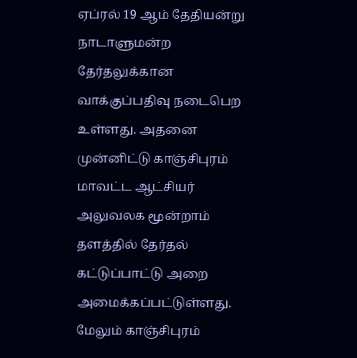ஏப்ரல் 19 ஆம் தேதியன்று நாடாளுமன்ற தேர்தலுக்கான வாக்குப்பதிவு நடைபெற உள்ளது. அதனை முன்னிட்டு காஞ்சிபுரம் மாவட்ட ஆட்சியர் அலுவலக மூன்றாம் தளத்தில் தேர்தல் கட்டுப்பாட்டு அறை அமைக்கப்பட்டுள்ளது. மேலும் காஞ்சிபுரம்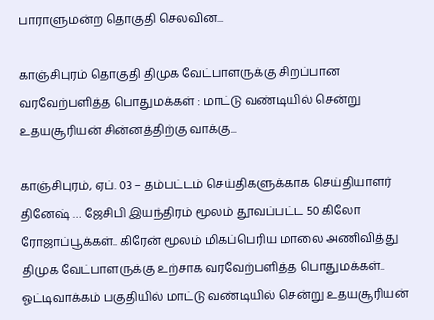பாராளுமன்ற தொகுதி செலவின...

காஞ்சிபுரம் தொகுதி திமுக வேட்பாளருக்கு சிறப்பான வரவேற்பளித்த பொதுமக்கள் : மாட்டு வண்டியில் சென்று உதயசூரியன் சின்னத்திற்கு வாக்கு...

காஞ்சிபுரம், ஏப். 03 – தம்பட்டம் செய்திகளுக்காக செய்தியாளர் தினேஷ் … ஜேசிபி இயந்திரம் மூலம் தூவப்பட்ட 50 கிலோ ரோஜாப்பூக்கள்.. கிரேன் மூலம் மிகப்பெரிய மாலை அணிவித்து திமுக வேட்பாளருக்கு உற்சாக வரவேற்பளித்த பொதுமக்கள்.. ஓட்டிவாக்கம் பகுதியில் மாட்டு வண்டியில் சென்று உதயசூரியன்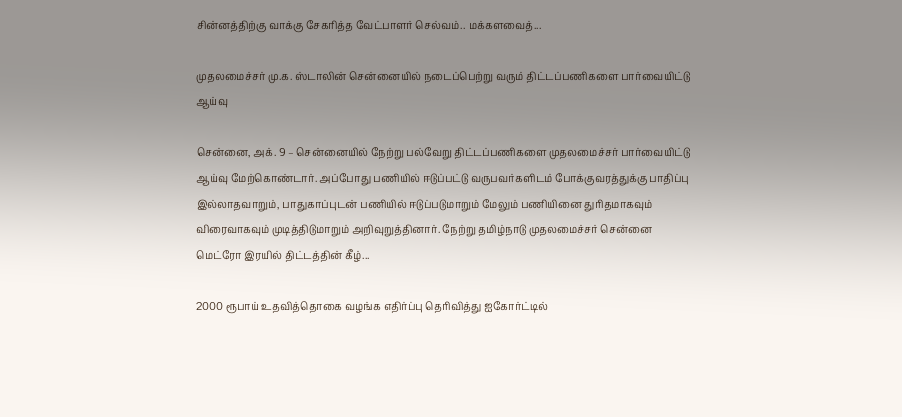சின்னத்திற்கு வாக்கு சேகரித்த வேட்பாளர் செல்வம்.. மக்களவைத்...

முதலமைச்சர் மு.க. ஸ்டாலின் சென்னையில் நடைப்பெற்று வரும் திட்டப்பணிகளை பார்வையிட்டு ஆய்வு

சென்னை, அக். 9 – சென்னையில் நேற்று பல்வேறு திட்டப்பணிகளை முதலமைச்சர் பார்வையிட்டு ஆய்வு மேற்கொண்டார். அப்போது பணியில் ஈடுப்பட்டு வருபவர்களிடம் போக்குவரத்துக்கு பாதிப்பு இல்லாதவாறும், பாதுகாப்புடன் பணியில் ஈடுப்படுமாறும் மேலும் பணியினை துரிதமாகவும் விரைவாகவும் முடித்திடுமாறும் அறிவுறுத்தினார். நேற்று தமிழ்நாடு முதலமைச்சர் சென்னை மெட்ரோ இரயில் திட்டத்தின் கீழ்...

2000 ரூபாய் உதவித்தொகை வழங்க எதிர்ப்பு தெரிவித்து ஐகோர்ட்டில்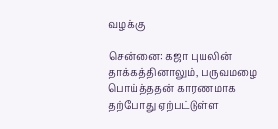வழக்கு

சென்னை: கஜா புயலின் தாக்கத்தினாலும், பருவமழை பொய்த்ததன் காரணமாக தற்போது ஏற்பட்டுள்ள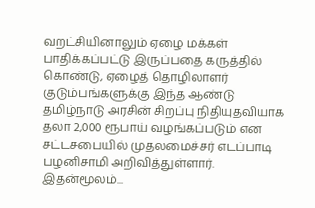வறட்சியினாலும் ஏழை மக்கள் பாதிக்கப்பட்டு இருப்பதை கருத்தில் கொண்டு, ஏழைத் தொழிலாளர் குடும்பங்களுக்கு இந்த ஆண்டு தமிழ்நாடு அரசின் சிறப்பு நிதியுதவியாக தலா 2,000 ரூபாய் வழங்கப்படும் என சட்டசபையில் முதலமைச்சர் எடப்பாடி பழனிசாமி அறிவித்துள்ளார். இதன்மூலம்...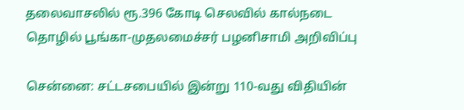தலைவாசலில் ரூ.396 கோடி செலவில் கால்நடை தொழில் பூங்கா-முதலமைச்சர் பழனிசாமி அறிவிப்பு

சென்னை: சட்டசபையில் இன்று 110-வது விதியின்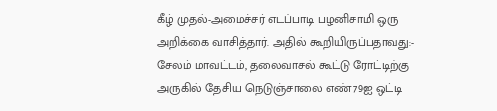கீழ் முதல்-அமைச்சர் எடப்பாடி பழனிசாமி ஒரு அறிக்கை வாசித்தார். அதில் கூறியிருப்பதாவது:- சேலம் மாவட்டம், தலைவாசல் கூட்டு ரோட்டிற்கு அருகில் தேசிய நெடுஞ்சாலை எண்79ஐ ஒட்டி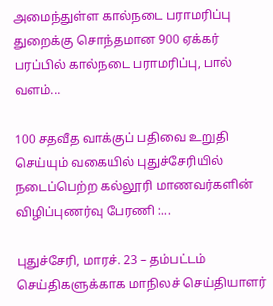அமைந்துள்ள கால்நடை பராமரிப்பு துறைக்கு சொந்தமான 900 ஏக்கர் பரப்பில் கால்நடை பராமரிப்பு, பால் வளம்...

100 சதவீத வாக்குப் பதிவை உறுதி செய்யும் வகையில் புதுச்சேரியில் நடைப்பெற்ற கல்லூரி மாணவர்களின் விழிப்புணர்வு பேரணி :...

புதுச்சேரி, மாரச். 23 – தம்பட்டம் செய்திகளுக்காக மாநிலச் செய்தியாளர்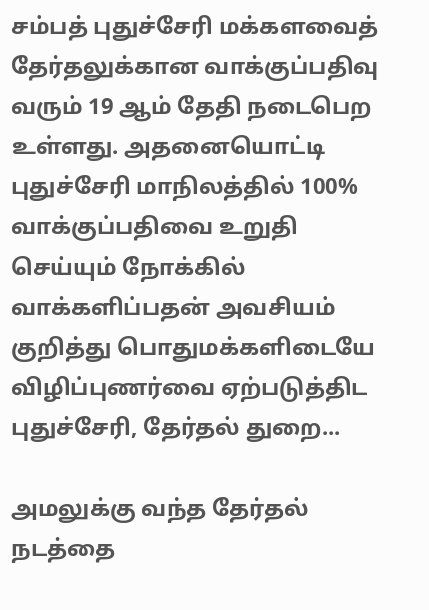சம்பத் புதுச்சேரி மக்களவைத் தேர்தலுக்கான வாக்குப்பதிவு வரும் 19 ஆம் தேதி நடைபெற உள்ளது. அதனையொட்டி புதுச்சேரி மாநிலத்தில் 100% வாக்குப்பதிவை உறுதி செய்யும் நோக்கில் வாக்களிப்பதன் அவசியம் குறித்து பொதுமக்களிடையே விழிப்புணர்வை ஏற்படுத்திட புதுச்சேரி, தேர்தல் துறை...

அமலுக்கு வந்த தேர்தல் நடத்தை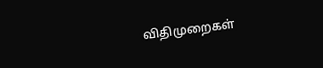விதிமுறைகள்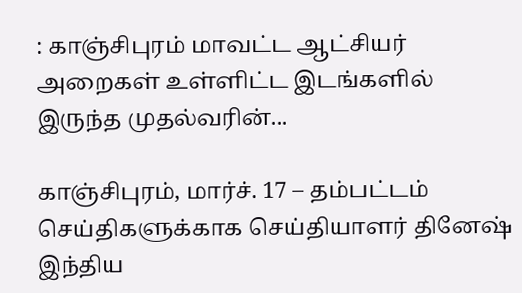: காஞ்சிபுரம் மாவட்ட ஆட்சியர் அறைகள் உள்ளிட்ட இடங்களில் இருந்த முதல்வரின்...

காஞ்சிபுரம், மார்ச். 17 – தம்பட்டம் செய்திகளுக்காக செய்தியாளர் தினேஷ் இந்திய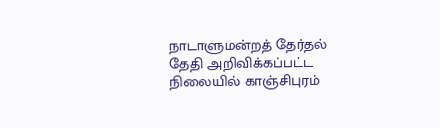நாடாளுமன்றத் தேர்தல் தேதி அறிவிக்கப்பட்ட நிலையில் காஞ்சிபுரம்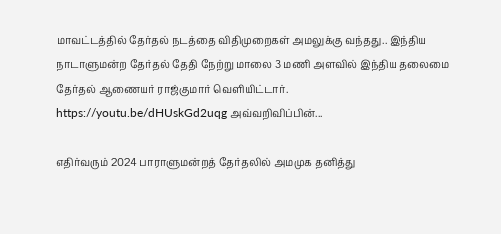மாவட்டத்தில் தேர்தல் நடத்தை விதிமுறைகள் அமலுக்கு வந்தது.. இந்திய நாடாளுமன்ற தேர்தல் தேதி நேற்று மாலை 3 மணி அளவில் இந்திய தலைமை தேர்தல் ஆணையர் ராஜ்குமார் வெளியிட்டார். https://youtu.be/dHUskGd2uqg அவ்வறிவிப்பின்...

எதிர்வரும் 2024 பாராளுமன்றத் தேர்தலில் அமமுக தனித்து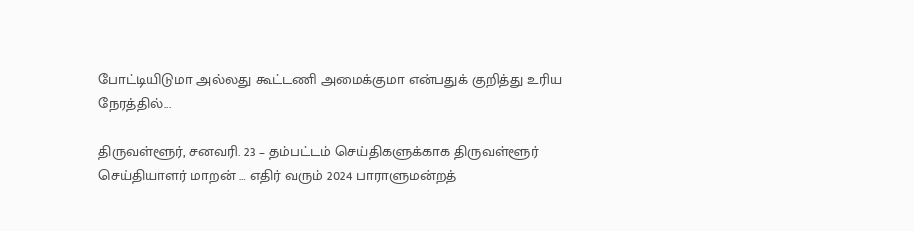போட்டியிடுமா அல்லது கூட்டணி அமைக்குமா என்பதுக் குறித்து உரிய நேரத்தில்...

திருவள்ளூர், சனவரி. 23 – தம்பட்டம் செய்திகளுக்காக திருவள்ளூர் செய்தியாளர் மாறன் … எதிர் வரும் 2024 பாராளுமன்றத்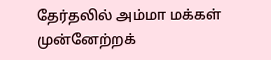தேர்தலில் அம்மா மக்கள் முன்னேற்றக்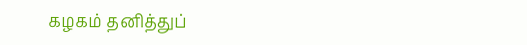கழகம் தனித்துப்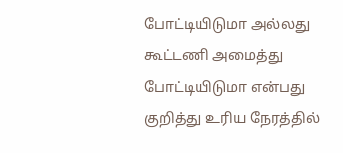போட்டியிடுமா அல்லது கூட்டணி அமைத்து போட்டியிடுமா என்பது குறித்து உரிய நேரத்தில்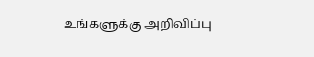உங்களுக்கு அறிவிப்பு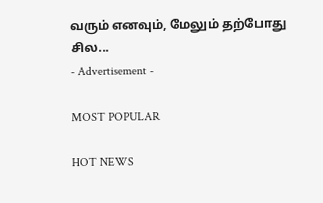வரும் எனவும், மேலும் தற்போது சில...
- Advertisement -

MOST POPULAR

HOT NEWS